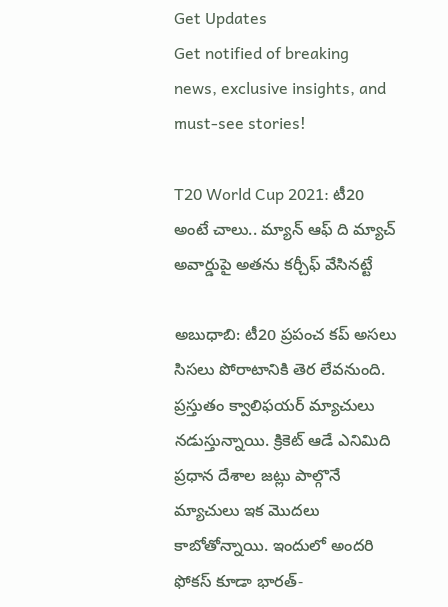Get Updates
Get notified of breaking news, exclusive insights, and must-see stories!

T20 World Cup 2021: టీ20 అంటే చాలు.. మ్యాన్ ఆఫ్ ది మ్యాచ్ అవార్డుపై అతను కర్చీఫ్ వేసినట్టే

అబుధాబి: టీ20 ప్రపంచ కప్ అసలు సిసలు పోరాటానికి తెర లేవనుంది. ప్రస్తుతం క్వాలిఫయర్ మ్యాచులు నడుస్తున్నాయి. క్రికెట్ ఆడే ఎనిమిది ప్రధాన దేశాల జట్లు పాల్గొనే మ్యాచులు ఇక మొదలు కాబోతోన్నాయి. ఇందులో అందరి ఫోకస్ కూడా భారత్-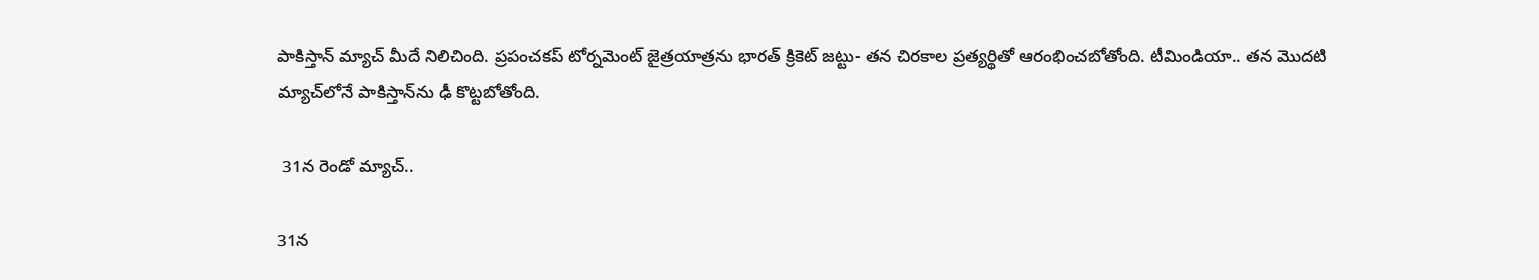పాకిస్తాన్ మ్యాచ్ మీదే నిలిచింది. ప్రపంచకప్ టోర్నమెంట్ జైత్రయాత్రను భారత్ క్రికెట్ జట్టు- తన చిరకాల ప్రత్యర్థితో ఆరంభించబోతోంది. టీమిండియా.. తన మొదటి మ్యాచ్‌లోనే పాకిస్తాన్‌ను ఢీ కొట్టబోతోంది.

 31న రెండో మ్యాచ్..

31న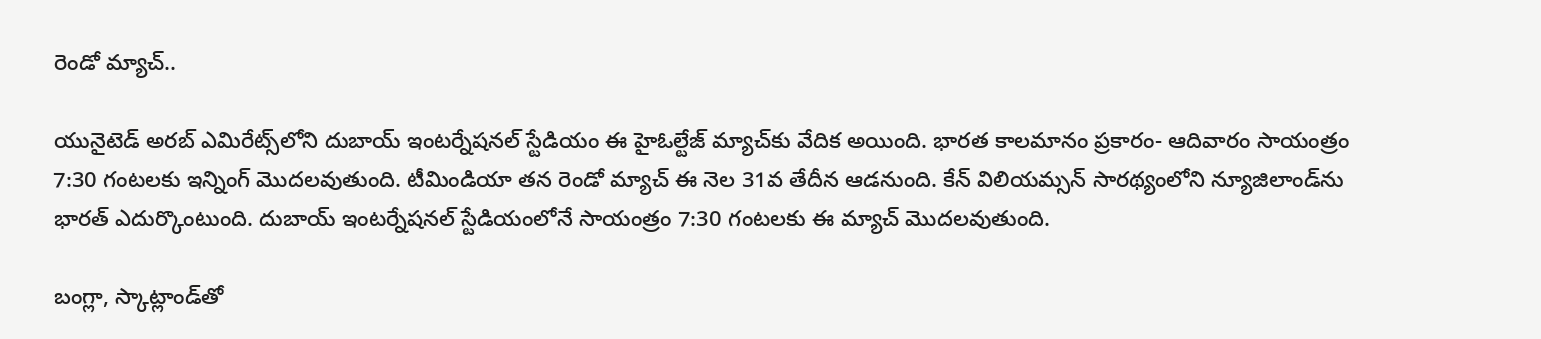రెండో మ్యాచ్..

యునైటెడ్ అరబ్ ఎమిరేట్స్‌లోని దుబాయ్ ఇంటర్నేషనల్ స్టేడియం ఈ హైఓల్టేజ్ మ్యాచ్‌కు వేదిక అయింది. భారత కాలమానం ప్రకారం- ఆదివారం సాయంత్రం 7:30 గంటలకు ఇన్నింగ్ మొదలవుతుంది. టీమిండియా తన రెండో మ్యాచ్‌ ఈ నెల 31వ తేదీన ఆడనుంది. కేన్ విలియమ్సన్ సారథ్యంలోని న్యూజిలాండ్‌ను భారత్ ఎదుర్కొంటుంది. దుబాయ్ ఇంటర్నేషనల్ స్టేడియంలోనే సాయంత్రం 7:30 గంటలకు ఈ మ్యాచ్ మొదలవుతుంది.

బంగ్లా, స్కాట్లాండ్‌తో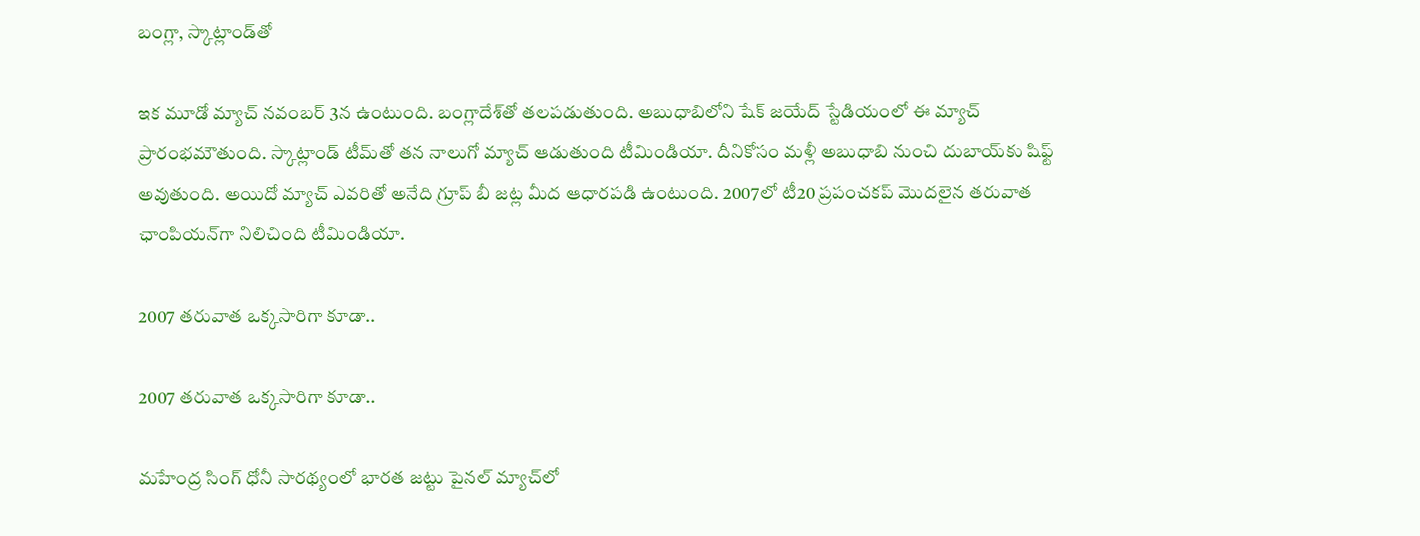బంగ్లా, స్కాట్లాండ్‌తో

ఇక మూడో మ్యాచ్ నవంబర్ 3న ఉంటుంది. బంగ్లాదేశ్‌తో తలపడుతుంది. అబుధాబిలోని షేక్ జయేద్ స్టేడియంలో ఈ మ్యాచ్ ప్రారంభమౌతుంది. స్కాట్లాండ్ టీమ్‌తో తన నాలుగో మ్యాచ్‌ ఆడుతుంది టీమిండియా. దీనికోసం మళ్లీ అబుధాబి నుంచి దుబాయ్‌కు షిఫ్ట్ అవుతుంది. అయిదో మ్యాచ్ ఎవరితో అనేది గ్రూప్ బీ జట్ల మీద ఆధారపడి ఉంటుంది. 2007లో టీ20 ప్రపంచకప్ మొదలైన తరువాత ఛాంపియన్‌గా నిలిచింది టీమిండియా.

2007 తరువాత ఒక్కసారిగా కూడా..

2007 తరువాత ఒక్కసారిగా కూడా..

మహేంద్ర సింగ్ ధోనీ సారథ్యంలో భారత జట్టు పైనల్ మ్యాచ్‌లో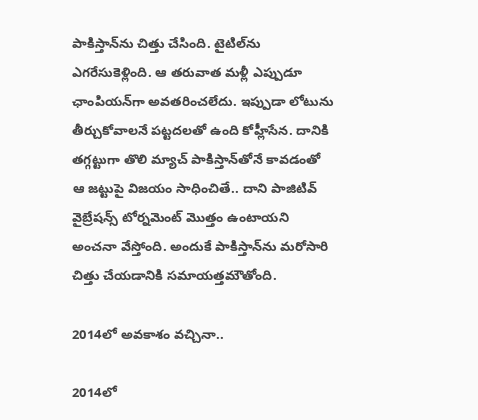పాకిస్తాన్‌ను చిత్తు చేసింది. టైటిల్‌ను ఎగరేసుకెళ్లింది. ఆ తరువాత మళ్లీ ఎప్పుడూ ఛాంపియన్‌గా అవతరించలేదు. ఇప్పుడా లోటును తీర్చుకోవాలనే పట్టదలతో ఉంది కోహ్లీసేన. దానికి తగ్గట్టుగా తొలి మ్యాచ్ పాకిస్తాన్‌తోనే కావడంతో ఆ జట్టుపై విజయం సాధించితే.. దాని పాజిటివ్ వైబ్రేషన్స్ టోర్నమెంట్ మొత్తం ఉంటాయని అంచనా వేస్తోంది. అందుకే పాకిస్తాన్‌ను మరోసారి చిత్తు చేయడానికి సమాయత్తమౌతోంది.

2014లో అవకాశం వచ్చినా..

2014లో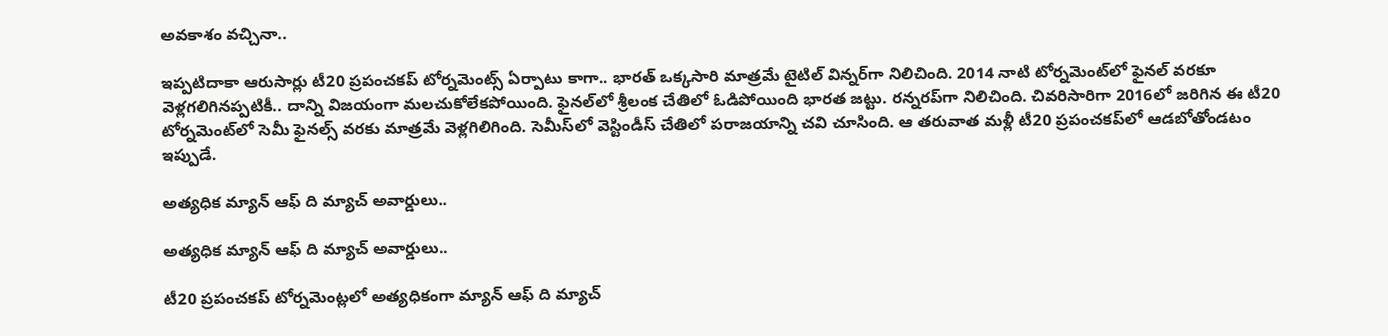అవకాశం వచ్చినా..

ఇప్పటిదాకా ఆరుసార్లు టీ20 ప్రపంచకప్ టోర్నమెంట్స్ ఏర్పాటు కాగా.. భారత్ ఒక్కసారి మాత్రమే టైటిల్ విన్నర్‌గా నిలిచింది. 2014 నాటి టోర్నమెంట్‌లో ఫైనల్ వరకూ వెళ్లగలిగినప్పటికీ.. దాన్ని విజయంగా మలచుకోలేకపోయింది. ఫైనల్‌లో శ్రీలంక చేతిలో ఓడిపోయింది భారత జట్టు. రన్నరప్‌గా నిలిచింది. చివరిసారిగా 2016లో జరిగిన ఈ టీ20 టోర్నమెంట్‌లో సెమీ ఫైనల్స్ వరకు మాత్రమే వెళ్లగిలిగింది. సెమీస్‌లో వెస్టిండీస్ చేతిలో పరాజయాన్ని చవి చూసింది. ఆ తరువాత మళ్లీ టీ20 ప్రపంచకప్‌లో ఆడబోతోండటం ఇప్పుడే.

అత్యధిక మ్యాన్ ఆఫ్ ది మ్యాచ్ అవార్డులు..

అత్యధిక మ్యాన్ ఆఫ్ ది మ్యాచ్ అవార్డులు..

టీ20 ప్రపంచకప్ టోర్నమెంట్లలో అత్యధికంగా మ్యాన్ ఆఫ్ ది మ్యాచ్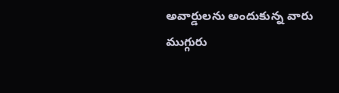అవార్డులను అందుకున్న వారు ముగ్గురు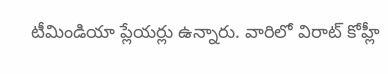టీమిండియా ప్లేయర్లు ఉన్నారు. వారిలో విరాట్ కోహ్లీ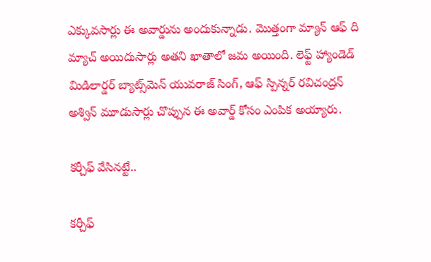ఎక్కువసార్లు ఈ అవార్డును అందుకున్నాడు. మొత్తంగా మ్యాన్ ఆఫ్ ది మ్యాచ్ అయిదుసార్లు అతని ఖాతాలో జమ అయింది. లెఫ్ట్ హ్యాండెడ్ మిడిలార్డర్ బ్యాట్స్‌మెన్ యువరాజ్ సింగ్, ఆఫ్ స్పిన్నర్ రవిచంద్రన్ అశ్విన్ మూడుసార్లు చొప్పున ఈ అవార్డ్ కోసం ఎంపిక అయ్యారు.

కర్చీఫ్ వేసినట్టే..

కర్చీఫ్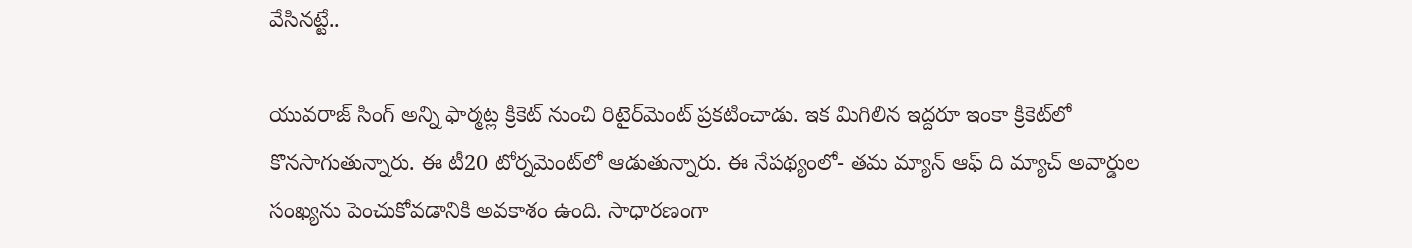వేసినట్టే..

యువరాజ్ సింగ్ అన్ని ఫార్మట్ల క్రికెట్‌ నుంచి రిటైర్‌మెంట్ ప్రకటించాడు. ఇక మిగిలిన ఇద్దరూ ఇంకా క్రికెట్‌లో కొనసాగుతున్నారు. ఈ టీ20 టోర్నమెంట్‌లో ఆడుతున్నారు. ఈ నేపథ్యంలో- తమ మ్యాన్ ఆఫ్ ది మ్యాచ్ అవార్డుల సంఖ్యను పెంచుకోవడానికి అవకాశం ఉంది. సాధారణంగా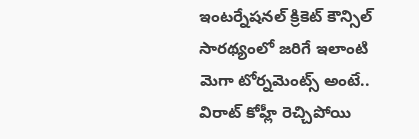ఇంటర్నేషనల్ క్రికెట్ కౌన్సిల్ సారథ్యంలో జరిగే ఇలాంటి మెగా టోర్నమెంట్స్ అంటే.. విరాట్ కోహ్లీ రెచ్చిపోయి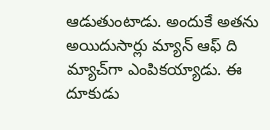ఆడుతుంటాడు. అందుకే అతను అయిదుసార్లు మ్యాన్ ఆఫ్ ది మ్యాచ్‌గా ఎంపికయ్యాడు. ఈ దూకుడు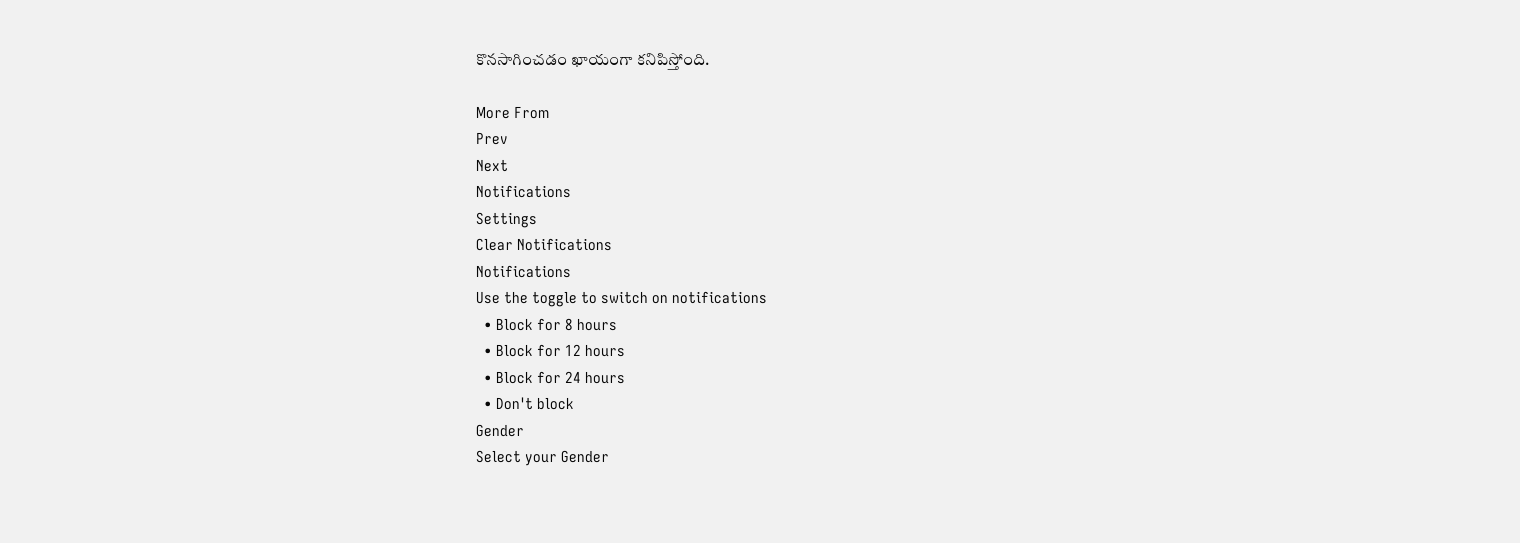కొనసాగించడం ఖాయంగా కనిపిస్తోంది.

More From
Prev
Next
Notifications
Settings
Clear Notifications
Notifications
Use the toggle to switch on notifications
  • Block for 8 hours
  • Block for 12 hours
  • Block for 24 hours
  • Don't block
Gender
Select your Gender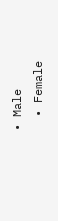• Male
  • Female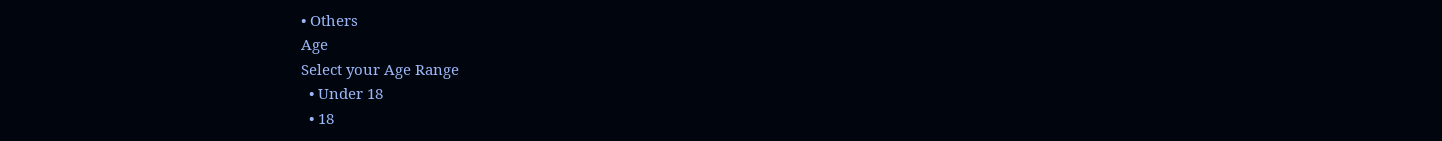• Others
Age
Select your Age Range
  • Under 18
  • 18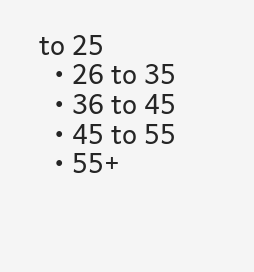to 25
  • 26 to 35
  • 36 to 45
  • 45 to 55
  • 55+